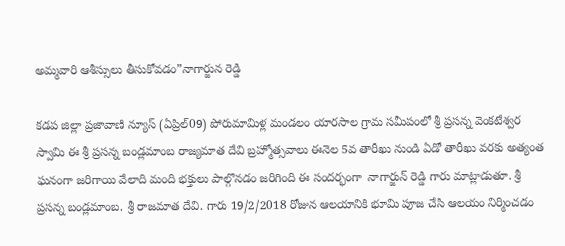అమ్మవారి ఆశీస్సులు తీసుకోవడం”నాగార్జున రెడ్డి

కడప జిల్లా ప్రజావాణి న్యూస్ (ఏప్రిల్09) పోరుమామిళ్ల మండలం యారసాల గ్రామ సమీపంలో శ్రీ ప్రసన్న వెంకటేశ్వర స్వామి ఈ శ్రీ ప్రసన్న బండ్లమాంబ రాజ్యమాత దేవి బ్రహ్మోత్సవాలు ఈనెల 5వ తారీఖు నుండి ఏడో తారీఖు వరకు అత్యంత ఘనంగా జరిగాయి వేలాది మంది భక్తులు పాల్గొనడం జరిగింది ఈ సందర్భంగా  నాగార్జున్ రెడ్డి గారు మాట్లాడుతూ. శ్రీ ప్రసన్న బండ్లమాంబ. శ్రీ రాజమాత దేవి. గారు 19/2/2018 రోజున ఆలయానికి భూమి పూజ చేసి ఆలయం నిర్మించడం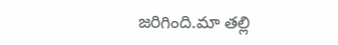జరిగింది.మా తల్లి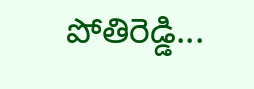పోతిరెడ్డి...